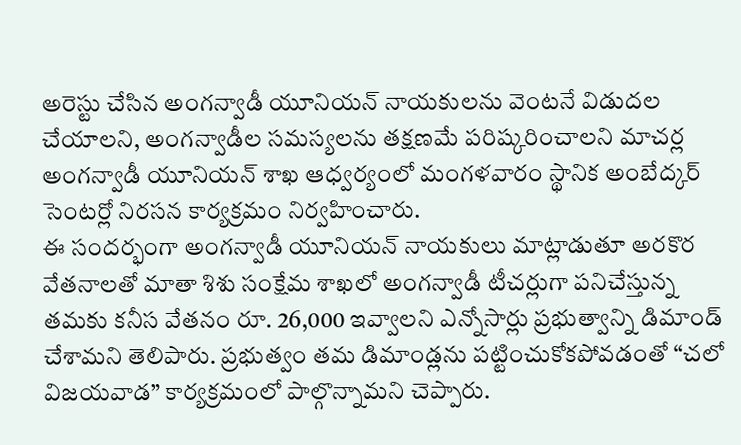అరెస్టు చేసిన అంగన్వాడీ యూనియన్ నాయకులను వెంటనే విడుదల చేయాలని, అంగన్వాడీల సమస్యలను తక్షణమే పరిష్కరించాలని మాచర్ల అంగన్వాడీ యూనియన్ శాఖ ఆధ్వర్యంలో మంగళవారం స్థానిక అంబేద్కర్ సెంటర్లో నిరసన కార్యక్రమం నిర్వహించారు.
ఈ సందర్భంగా అంగన్వాడీ యూనియన్ నాయకులు మాట్లాడుతూ అరకొర వేతనాలతో మాతా శిశు సంక్షేమ శాఖలో అంగన్వాడీ టీచర్లుగా పనిచేస్తున్న తమకు కనీస వేతనం రూ. 26,000 ఇవ్వాలని ఎన్నోసార్లు ప్రభుత్వాన్ని డిమాండ్ చేశామని తెలిపారు. ప్రభుత్వం తమ డిమాండ్లను పట్టించుకోకపోవడంతో “చలో విజయవాడ” కార్యక్రమంలో పాల్గొన్నామని చెప్పారు.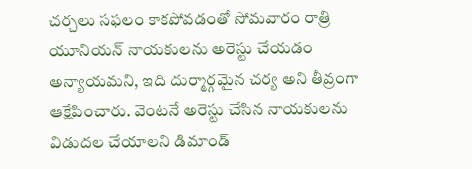చర్చలు సఫలం కాకపోవడంతో సోమవారం రాత్రి యూనియన్ నాయకులను అరెస్టు చేయడం అన్యాయమని, ఇది దుర్మార్గమైన చర్య అని తీవ్రంగా ఆక్షేపించారు. వెంటనే అరెస్టు చేసిన నాయకులను విడుదల చేయాలని డిమాండ్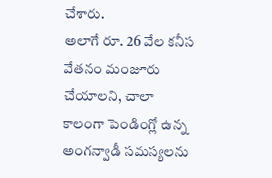చేశారు.
అలాగే రూ. 26 వేల కనీస వేతనం మంజూరు చేయాలని, చాలా కాలంగా పెండింగ్లో ఉన్న అంగన్వాడీ సమస్యలను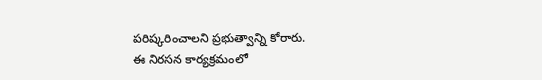పరిష్కరించాలని ప్రభుత్వాన్ని కోరారు.
ఈ నిరసన కార్యక్రమంలో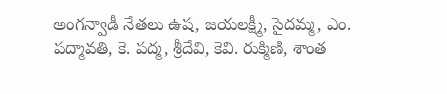అంగన్వాడీ నేతలు ఉష, జయలక్ష్మీ, సైదమ్మ, ఎం. పద్మావతి, కె. పద్మ, శ్రీదేవి, కెవి. రుక్మిణి, శాంత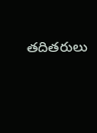తదితరులు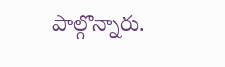పాల్గొన్నారు.